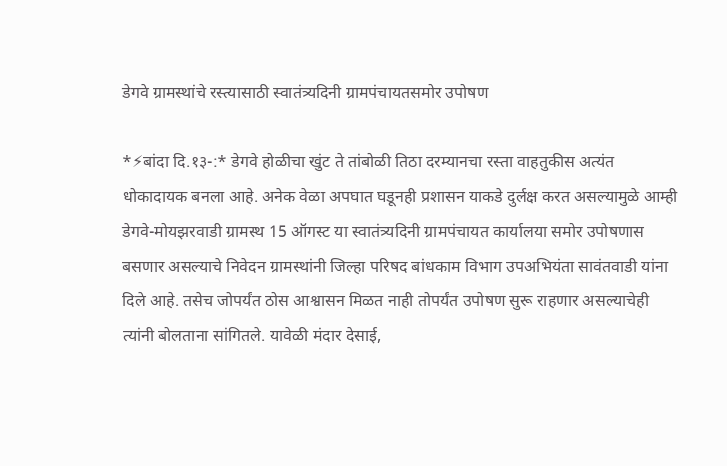डेगवे ग्रामस्थांचे रस्त्यासाठी स्वातंत्र्यदिनी ग्रामपंचायतसमोर उपोषण

*⚡बांदा दि.१३-:* डेगवे होळीचा खुंट ते तांबोळी तिठा दरम्यानचा रस्ता वाहतुकीस अत्यंत धोकादायक बनला आहे. अनेक वेळा अपघात घडूनही प्रशासन याकडे दुर्लक्ष करत असल्यामुळे आम्ही डेगवे-मोयझरवाडी ग्रामस्थ 15 ऑगस्ट या स्वातंत्र्यदिनी ग्रामपंचायत कार्यालया समोर उपोषणास बसणार असल्याचे निवेदन ग्रामस्थांनी जिल्हा परिषद बांधकाम विभाग उपअभियंता सावंतवाडी यांना दिले आहे. तसेच जोपर्यंत ठोस आश्वासन मिळत नाही तोपर्यंत उपोषण सुरू राहणार असल्याचेही त्यांनी बोलताना सांगितले. यावेळी मंदार देसाई,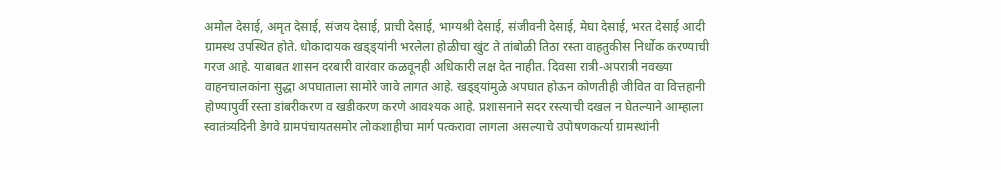अमोल देसाई, अमृत देसाई, संजय देसाई, प्राची देसाई, भाग्यश्री देसाई, संजीवनी देसाई, मेघा देसाई, भरत देसाई आदी ग्रामस्थ उपस्थित होते. धोकादायक खड्ड्यांनी भरलेला होळीचा खुंट ते तांबोळी तिठा रस्ता वाहतुकीस निर्धोक करण्याची गरज आहे. याबाबत शासन दरबारी वारंवार कळवूनही अधिकारी लक्ष देत नाहीत. दिवसा रात्री-अपरात्री नवख्या वाहनचालकांना सुद्धा अपघाताला सामोरे जावे लागत आहे. खड्ड्यांमुळे अपघात होऊन कोणतीही जीवित वा वित्तहानी होण्यापुर्वी रस्ता डांबरीकरण व खडीकरण करणे आवश्यक आहे. प्रशासनाने सदर रस्त्याची दखल न घेतल्याने आम्हाला स्वातंत्र्यदिनी डेगवे ग्रामपंचायतसमोर लोकशाहीचा मार्ग पत्करावा लागला असल्याचे उपोषणकर्त्या ग्रामस्थांनी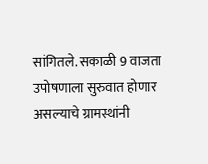सांगितले. सकाळी 9 वाजता उपोषणाला सुरुवात होणार असल्याचे ग्रामस्थांनी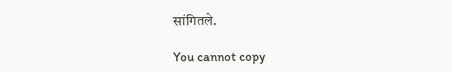सांगितले.

You cannot copy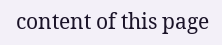content of this page